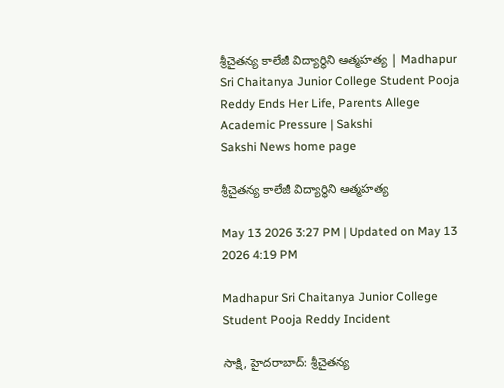శ్రీచైతన్య కాలేజీ విద్యార్థిని ఆత్మహత్య | Madhapur Sri Chaitanya Junior College Student Pooja Reddy Ends Her Life, Parents Allege Academic Pressure | Sakshi
Sakshi News home page

శ్రీచైతన్య కాలేజీ విద్యార్థిని ఆత్మహత్య

May 13 2026 3:27 PM | Updated on May 13 2026 4:19 PM

Madhapur Sri Chaitanya Junior College Student Pooja Reddy Incident

సాక్షి, హైదరాబాద్‌: శ్రీచైతన్య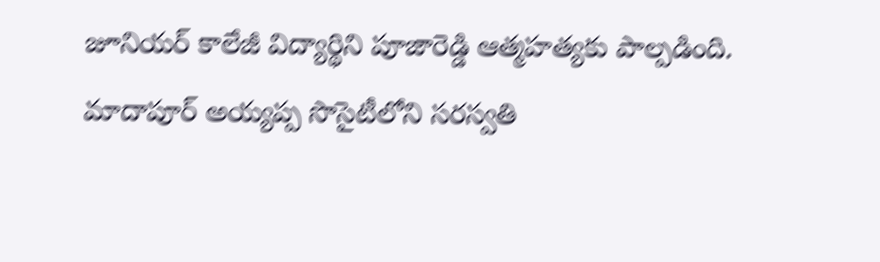జూనియర్‌ కాలేజీ విద్యార్థిని పూజారెడ్డి ఆత్మహత్యకు పాల్పడింది. మాదాపూర్‌ అయ్యప్ప సొసైటీలోని సరస్వతి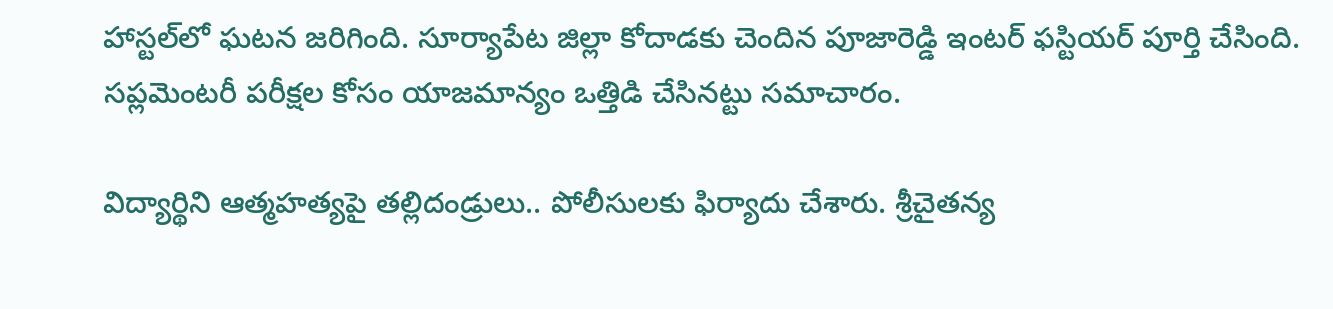హాస్టల్‌లో ఘటన జరిగింది. సూర్యాపేట జిల్లా కోదాడకు చెందిన పూజారెడ్డి ఇంటర్‌ ఫస్టియర్‌ పూర్తి చేసింది. సప్లమెంటరీ పరీక్షల కోసం యాజమాన్యం ఒత్తిడి చేసినట్టు సమాచారం.

విద్యార్థిని ఆత్మహత్యపై తల్లిదండ్రులు.. పోలీసులకు ఫిర్యాదు చేశారు. శ్రీచైతన్య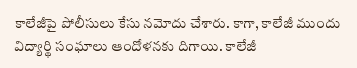కాలేజీపై పోలీసులు కేసు నమోదు చేశారు. కాగా, కాలేజీ ముందు విద్యార్థి సంఘాలు ఆందోళనకు దిగాయి. కాలేజీ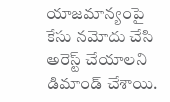యాజమాన్యంపై కేసు నమోదు చేసి అరెస్ట్‌ చేయాలని డిమాండ్‌ చేశాయి.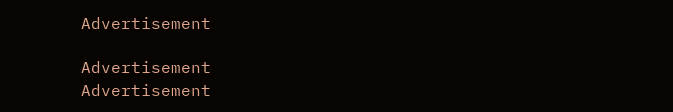Advertisement

Advertisement
Advertisement